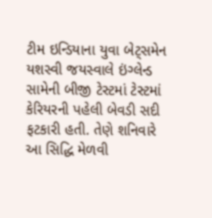ટીમ ઇન્ડિયાના યુવા બેટ્સમેન યશસ્વી જયસ્વાલે ઇંગ્લેન્ડ સામેની બીજી ટેસ્ટમાં ટેસ્ટમાં કેરિયરની પહેલી બેવડી સદી ફટકારી હતી. તેણે શનિવારે આ સિદ્ધિ મેળવી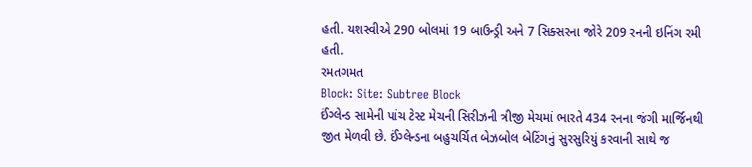હતી. યશસ્વીએ 290 બોલમાં 19 બાઉન્ડ્રી અને 7 સિક્સરના જોરે 209 રનની ઇનિંગ રમી હતી.
રમતગમત
Block: Site: Subtree Block
ઈંગ્લેન્ડ સામેની પાંચ ટેસ્ટ મેચની સિરીઝની ત્રીજી મેચમાં ભારતે 434 રનના જંગી માર્જિનથી જીત મેળવી છે. ઈંગ્લેન્ડના બહુચર્ચિત બેઝબોલ બેટિંગનું સુરસુરિયું કરવાની સાથે જ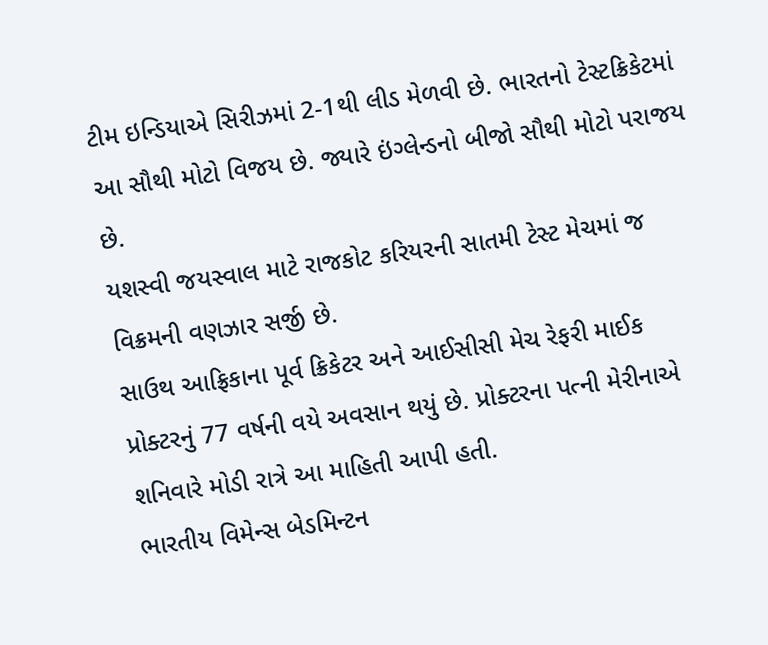ટીમ ઇન્ડિયાએ સિરીઝમાં 2-1થી લીડ મેળવી છે. ભારતનો ટેસ્ટક્રિકેટમાં આ સૌથી મોટો વિજય છે. જ્યારે ઇંગ્લેન્ડનો બીજો સૌથી મોટો પરાજય છે.
યશસ્વી જયસ્વાલ માટે રાજકોટ કરિયરની સાતમી ટેસ્ટ મેચમાં જ વિક્રમની વણઝાર સર્જી છે.
સાઉથ આફ્રિકાના પૂર્વ ક્રિકેટર અને આઈસીસી મેચ રેફરી માઈક પ્રોક્ટરનું 77 વર્ષની વયે અવસાન થયું છે. પ્રોક્ટરના પત્ની મેરીનાએ શનિવારે મોડી રાત્રે આ માહિતી આપી હતી.
ભારતીય વિમેન્સ બેડમિન્ટન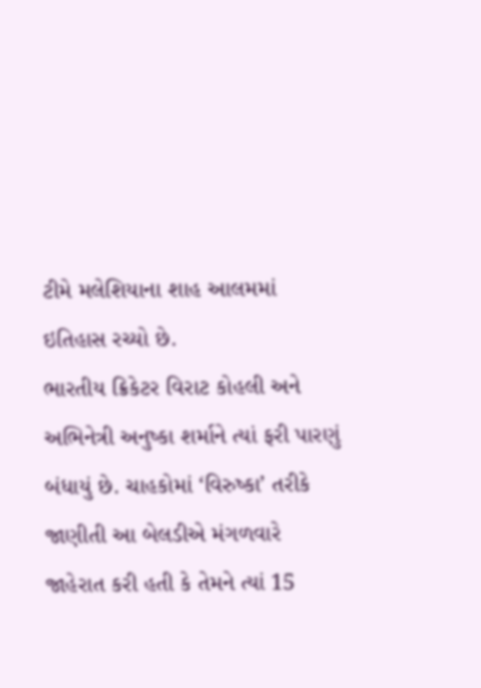ટીમે મલેશિયાના શાહ આલમમાં ઇતિહાસ રચ્યો છે.
ભારતીય ક્રિકેટર વિરાટ કોહલી અને અભિનેત્રી અનુષ્કા શર્માને ત્યાં ફરી પારણું બંધાયું છે. ચાહકોમાં ‘વિરુષ્કા’ તરીકે જાણીતી આ બેલડીએ મંગળવારે જાહેરાત કરી હતી કે તેમને ત્યાં 15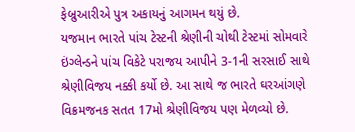ફેબ્રુઆરીએ પુત્ર અકાયનું આગમન થયું છે.
યજમાન ભારતે પાંચ ટેસ્ટની શ્રેણીની ચોથી ટેસ્ટમાં સોમવારે ઇંગ્લેન્ડને પાંચ વિકેટે પરાજય આપીને 3-1ની સરસાઈ સાથે શ્રેણીવિજય નક્કી કર્યો છે. આ સાથે જ ભારતે ઘરઆંગણે વિક્રમજનક સતત 17મો શ્રેણીવિજય પણ મેળવ્યો છે.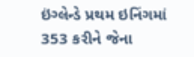ઇંગ્લેન્ડે પ્રથમ ઇનિંગમાં 353 કરીને જેના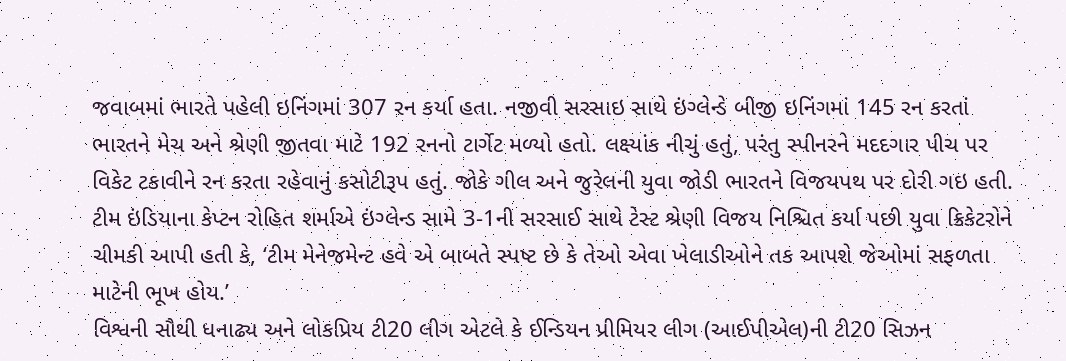જવાબમાં ભારતે પહેલી ઇનિંગમાં 307 રન કર્યા હતા. નજીવી સરસાઇ સાથે ઇંગ્લેન્ડે બીજી ઇનિંગમાં 145 રન કરતાં ભારતને મેચ અને શ્રેણી જીતવા માટે 192 રનનો ટાર્ગેટ મળ્યો હતો. લક્ષ્યાંક નીચું હતું, પરંતુ સ્પીનરને મદદગાર પીચ પર વિકેટ ટકાવીને રન કરતા રહેવાનું કસોટીરૂપ હતું. જોકે ગીલ અને જુરેલની યુવા જોડી ભારતને વિજયપથ પર દોરી ગઇ હતી.
ટીમ ઇંડિયાના કેપ્ટન રોહિત શર્માએ ઇંગ્લેન્ડ સામે 3-1ની સરસાઈ સાથે ટેસ્ટ શ્રેણી વિજય નિશ્ચિત કર્યા પછી યુવા ક્રિકેટરોને ચીમકી આપી હતી કે, ‘ટીમ મેનેજમેન્ટ હવે એ બાબતે સ્પષ્ટ છે કે તેઓ એવા ખેલાડીઓને તક આપશે જેઓમાં સફળતા માટેની ભૂખ હોય.’
વિશ્વની સૌથી ધનાઢ્ય અને લોકપ્રિય ટી20 લીગ એટલે કે ઈન્ડિયન પ્રીમિયર લીગ (આઈપીએલ)ની ટી20 સિઝન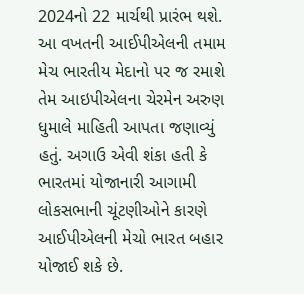2024નો 22 માર્ચથી પ્રારંભ થશે. આ વખતની આઈપીએલની તમામ મેચ ભારતીય મેદાનો પર જ રમાશે તેમ આઇપીએલના ચેરમેન અરુણ ધુમાલે માહિતી આપતા જણાવ્યું હતું. અગાઉ એવી શંકા હતી કે ભારતમાં યોજાનારી આગામી લોકસભાની ચૂંટણીઓને કારણે આઈપીએલની મેચો ભારત બહાર યોજાઈ શકે છે.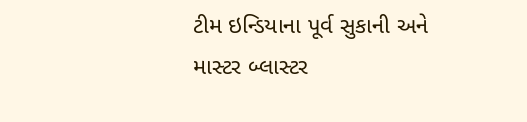ટીમ ઇન્ડિયાના પૂર્વ સુકાની અને માસ્ટર બ્લાસ્ટર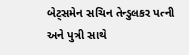બેટ્સમેન સચિન તેન્ડુલકર પત્ની અને પુત્રી સાથે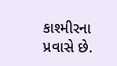કાશ્મીરના પ્રવાસે છે.